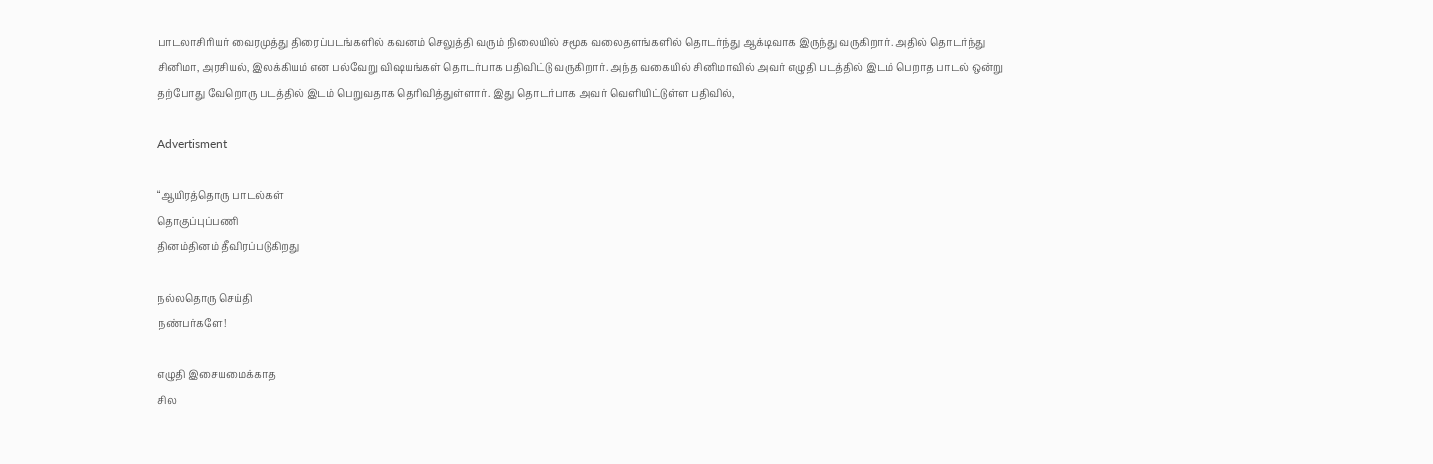பாடலாசிரியர் வைரமுத்து திரைப்படங்களில் கவனம் செலுத்தி வரும் நிலையில் சமூக வலைதளங்களில் தொடர்ந்து ஆக்டிவாக இருந்து வருகிறார். அதில் தொடர்ந்து சினிமா, அரசியல், இலக்கியம் என பல்வேறு விஷயங்கள் தொடர்பாக பதிவிட்டு வருகிறார். அந்த வகையில் சினிமாவில் அவர் எழுதி படத்தில் இடம் பெறாத பாடல் ஒன்று தற்போது வேறொரு படத்தில் இடம் பெறுவதாக தெரிவித்துள்ளார். இது தொடர்பாக அவர் வெளியிட்டுள்ள பதிவில்,

Advertisment

“ஆயிரத்தொரு பாடல்கள்
தொகுப்புப்பணி
தினம்தினம் தீவிரப்படுகிறது

நல்லதொரு செய்தி
நண்பர்களே!

எழுதி இசையமைக்காத
சில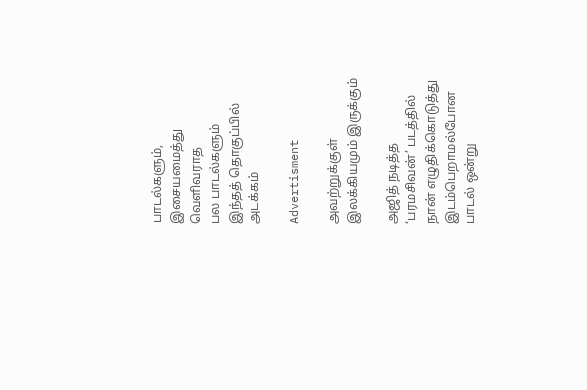பாடல்களும்,
இசையமைத்து வெளிவராத
பல பாடல்களும்
இந்தத் தொகுப்பில் அடக்கம்

Advertisment

அவற்றுக்குள்
இலக்கியமும் இருக்கும்

அஜித் நடித்த
‘பரமசிவன்’ படத்தில்
நான் எழுதிக்கொடுத்து
இடம்பெறாமல்போன
பாடல் ஒன்று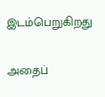இடம்பெறுகிறது

அதைப்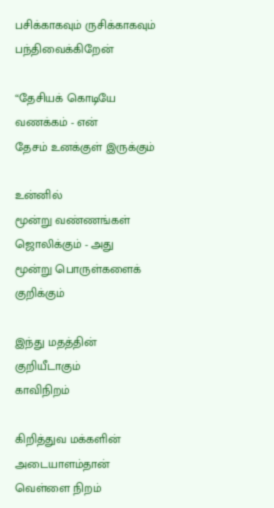பசிக்காகவும் ருசிக்காகவும்
பந்திவைக்கிறேன்

“தேசியக் கொடியே
வணக்கம் - என்
தேசம் உனக்குள் இருக்கும்

உன்னில்
மூன்று வண்ணங்கள்
ஜொலிக்கும் - அது
மூன்று பொருள்களைக்
குறிக்கும்

இந்து மதத்தின்
குறியீடாகும்
காவிநிறம்

கிறித்துவ மக்களின்
அடையாளம்தான்
வெள்ளை நிறம்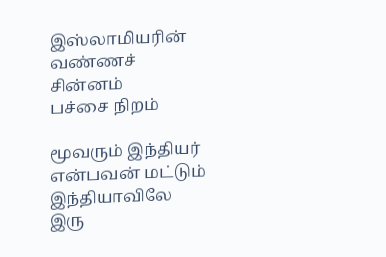இஸ்லாமியரின்
வண்ணச் சின்னம்
பச்சை நிறம்

மூவரும் இந்தியர்
என்பவன் மட்டும்
இந்தியாவிலே இரு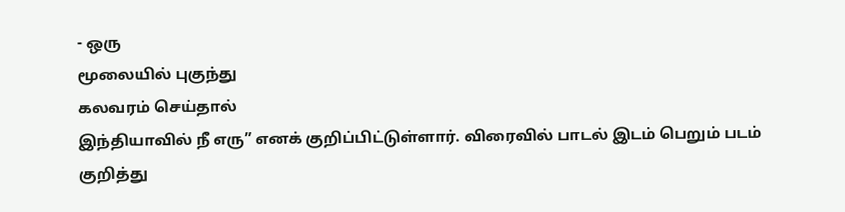- ஒரு
மூலையில் புகுந்து
கலவரம் செய்தால்
இந்தியாவில் நீ எரு” எனக் குறிப்பிட்டுள்ளார். விரைவில் பாடல் இடம் பெறும் படம் குறித்து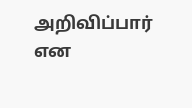அறிவிப்பார் என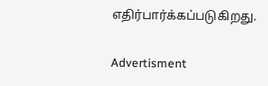எதிர்பார்க்கப்படுகிறது.

Advertisment